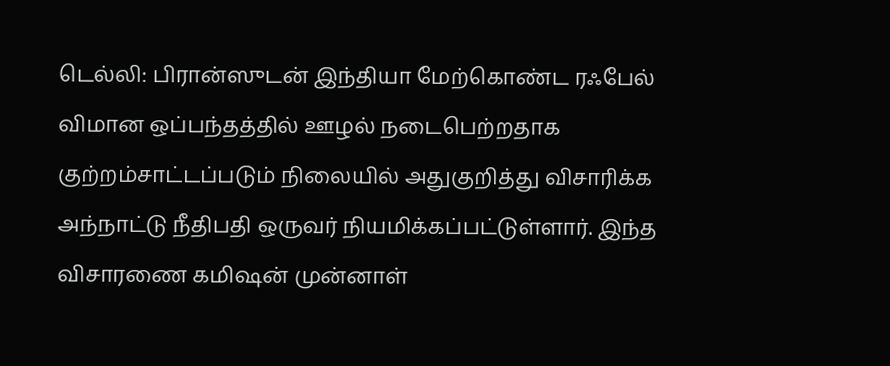டெல்லி: பிரான்ஸுடன் இந்தியா மேற்கொண்ட ரஃபேல் விமான ஒப்பந்தத்தில் ஊழல் நடைபெற்றதாக குற்றம்சாட்டப்படும் நிலையில் அதுகுறித்து விசாரிக்க அந்நாட்டு நீதிபதி ஒருவர் நியமிக்கப்பட்டுள்ளார். இந்த விசாரணை கமிஷன் முன்னாள்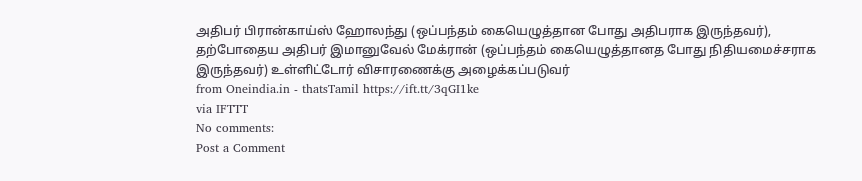அதிபர் பிரான்காய்ஸ் ஹோலந்து (ஒப்பந்தம் கையெழுத்தான போது அதிபராக இருந்தவர்), தற்போதைய அதிபர் இமானுவேல் மேக்ரான் (ஒப்பந்தம் கையெழுத்தானத போது நிதியமைச்சராக இருந்தவர்) உள்ளிட்டோர் விசாரணைக்கு அழைக்கப்படுவர்
from Oneindia.in - thatsTamil https://ift.tt/3qGI1ke
via IFTTT
No comments:
Post a Comment